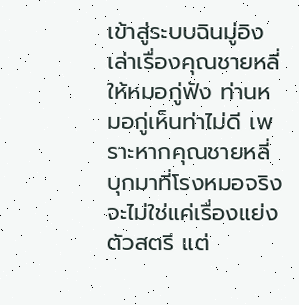เข้าสู่ระบบฉินมู่อิงเล่าเรื่องคุณชายหลี่ให้หมอกู่ฟัง ท่านหมอกู่เห็นท่าไม่ดี เพราะหากคุณชายหลี่บุกมาที่โรงหมอจริง จะไม่ใช่แค่เรื่องแย่งตัวสตรี แต่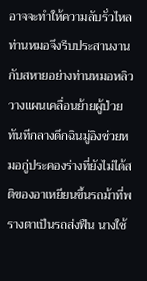อาจจะทำให้ความลับรั่วไหลท่านหมอจึงรีบประสานงานกับสหายอย่างท่านหมอหลิว วางแผนเคลื่อนย้ายผู้ป่วยทันทีกลางดึกฉินมู่อิงช่วยหมอกู่ประคองร่างที่ยังไม่ได้สติของอาเหยียนขึ้นรถม้าที่พรางตาเป็นรถส่งฟืน นางใช้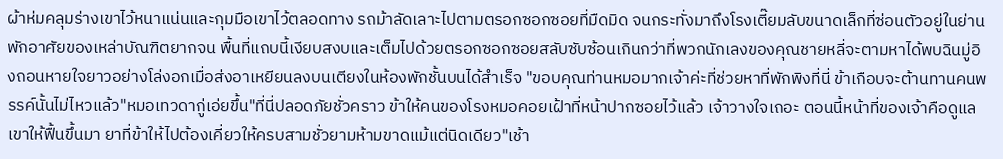ผ้าห่มคลุมร่างเขาไว้หนาแน่นและกุมมือเขาไว้ตลอดทาง รถม้าลัดเลาะไปตามตรอกซอกซอยที่มืดมิด จนกระทั่งมาถึงโรงเตี๊ยมลับขนาดเล็กที่ซ่อนตัวอยู่ในย่านพักอาศัยของเหล่าบัณฑิตยากจน พื้นที่แถบนี้เงียบสงบและเต็มไปด้วยตรอกซอกซอยสลับซับซ้อนเกินกว่าที่พวกนักเลงของคุณชายหลี่จะตามหาได้พบฉินมู่อิงถอนหายใจยาวอย่างโล่งอกเมื่อส่งอาเหยียนลงบนเตียงในห้องพักชั้นบนได้สำเร็จ "ขอบคุณท่านหมอมากเจ้าค่ะที่ช่วยหาที่พักพิงที่นี่ ข้าเกือบจะต้านทานคนพรรค์นั้นไม่ไหวแล้ว"หมอเทวดากู่เอ่ยขึ้น"ที่นี่ปลอดภัยชั่วคราว ข้าให้คนของโรงหมอคอยเฝ้าที่หน้าปากซอยไว้แล้ว เจ้าวางใจเถอะ ตอนนี้หน้าที่ของเจ้าคือดูแลเขาให้ฟื้นขึ้นมา ยาที่ข้าให้ไปต้องเคี่ยวให้ครบสามชั่วยามห้ามขาดแม้แต่นิดเดียว"เช้า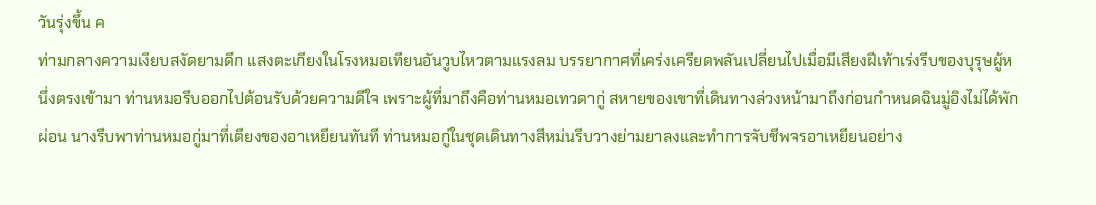วันรุ่งขึ้น ค
ท่ามกลางความเงียบสงัดยามดึก แสงตะเกียงในโรงหมอเทียนอันวูบไหวตามแรงลม บรรยากาศที่เคร่งเครียดพลันเปลี่ยนไปเมื่อมีเสียงฝีเท้าเร่งรีบของบุรุษผู้หนึ่งตรงเข้ามา ท่านหมอรีบออกไปต้อนรับด้วยความดีใจ เพราะผู้ที่มาถึงคือท่านหมอเทวดากู่ สหายของเขาที่เดินทางล่วงหน้ามาถึงก่อนกำหนดฉินมู่อิงไม่ได้พักผ่อน นางรีบพาท่านหมอกู่มาที่เตียงของอาเหยียนทันที ท่านหมอกู่ในชุดเดินทางสีหม่นรีบวางย่ามยาลงและทำการจับชีพจรอาเหยียนอย่าง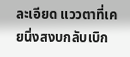ละเอียด แววตาที่เคยนิ่งสงบกลับเบิก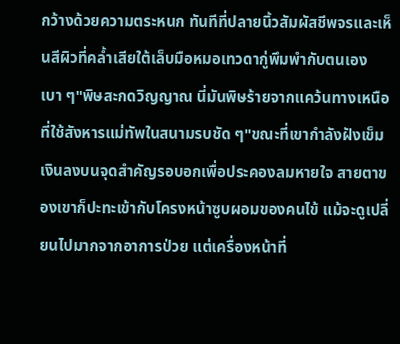กว้างด้วยความตระหนก ทันทีที่ปลายนิ้วสัมผัสชีพจรและเห็นสีผิวที่คล้ำเสียใต้เล็บมือหมอเทวดากู่พึมพำกับตนเองเบา ๆ"พิษสะกดวิญญาณ นี่มันพิษร้ายจากแคว้นทางเหนือที่ใช้สังหารแม่ทัพในสนามรบชัด ๆ"ขณะที่เขากำลังฝังเข็มเงินลงบนจุดสำคัญรอบอกเพื่อประคองลมหายใจ สายตาของเขาก็ปะทะเข้ากับโครงหน้าซูบผอมของคนไข้ แม้จะดูเปลี่ยนไปมากจากอาการป่วย แต่เครื่องหน้าที่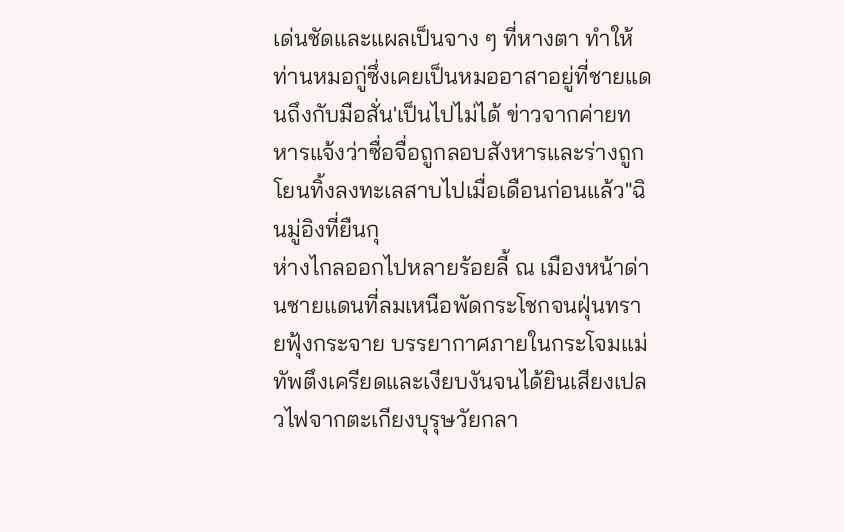เด่นชัดและแผลเป็นจาง ๆ ที่หางตา ทำให้ท่านหมอกู่ซึ่งเคยเป็นหมออาสาอยู่ที่ชายแดนถึงกับมือสั่น'เป็นไปไม่ได้ ข่าวจากค่ายทหารแจ้งว่าซื่อจื่อถูกลอบสังหารและร่างถูกโยนทิ้งลงทะเลสาบไปเมื่อเดือนก่อนแล้ว"ฉินมู่อิงที่ยืนกุ
ห่างไกลออกไปหลายร้อยลี้ ณ เมืองหน้าด่านชายแดนที่ลมเหนือพัดกระโชกจนฝุ่นทรายฟุ้งกระจาย บรรยากาศภายในกระโจมแม่ทัพตึงเครียดและเงียบงันจนได้ยินเสียงเปลวไฟจากตะเกียงบุรุษวัยกลา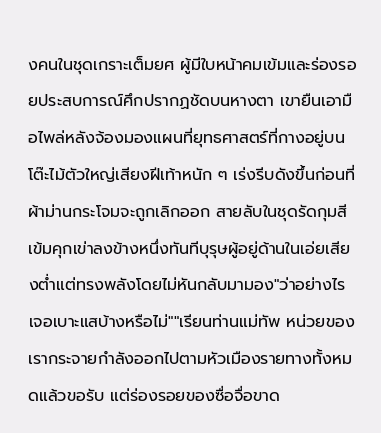งคนในชุดเกราะเต็มยศ ผู้มีใบหน้าคมเข้มและร่องรอยประสบการณ์ศึกปรากฏชัดบนหางตา เขายืนเอามือไพล่หลังจ้องมองแผนที่ยุทธศาสตร์ที่กางอยู่บนโต๊ะไม้ตัวใหญ่เสียงฝีเท้าหนัก ๆ เร่งรีบดังขึ้นก่อนที่ผ้าม่านกระโจมจะถูกเลิกออก สายลับในชุดรัดกุมสีเข้มคุกเข่าลงข้างหนึ่งทันทีบุรุษผู้อยู่ด้านในเอ่ยเสียงต่ำแต่ทรงพลังโดยไม่หันกลับมามอง"ว่าอย่างไร เจอเบาะแสบ้างหรือไม่""เรียนท่านแม่ทัพ หน่วยของเรากระจายกำลังออกไปตามหัวเมืองรายทางทั้งหมดแล้วขอรับ แต่ร่องรอยของซื่อจื่อขาด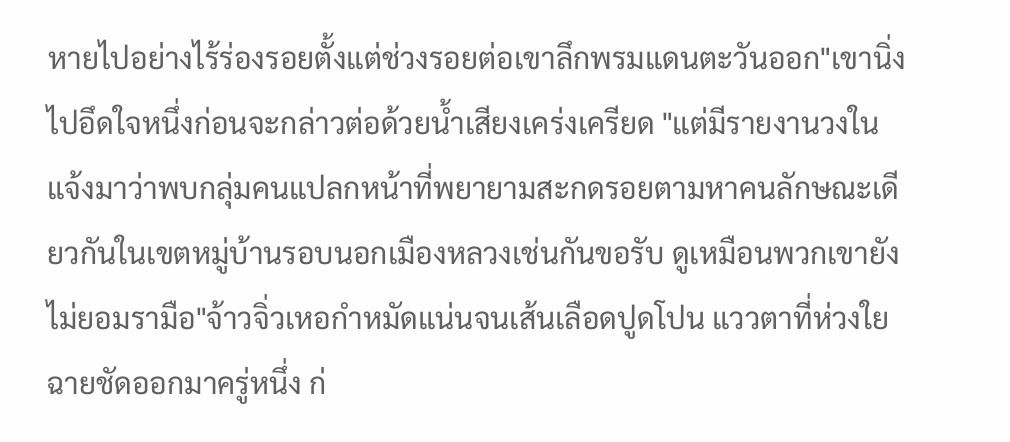หายไปอย่างไร้ร่องรอยตั้งแต่ช่วงรอยต่อเขาลึกพรมแดนตะวันออก"เขานิ่งไปอึดใจหนึ่งก่อนจะกล่าวต่อด้วยน้ำเสียงเคร่งเครียด "แต่มีรายงานวงในแจ้งมาว่าพบกลุ่มคนแปลกหน้าที่พยายามสะกดรอยตามหาคนลักษณะเดียวกันในเขตหมู่บ้านรอบนอกเมืองหลวงเช่นกันขอรับ ดูเหมือนพวกเขายังไม่ยอมรามือ"จ้าวจิ่วเหอกำหมัดแน่นจนเส้นเลือดปูดโปน แววตาที่ห่วงใยฉายชัดออกมาครู่หนึ่ง ก่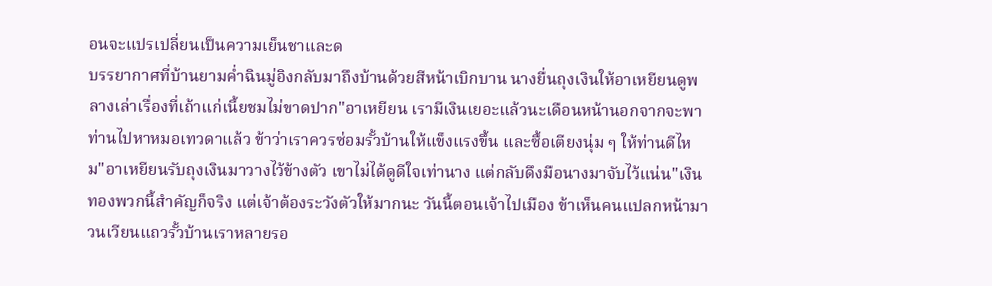อนจะแปรเปลี่ยนเป็นความเย็นชาและด
บรรยากาศที่บ้านยามค่ำฉินมู่อิงกลับมาถึงบ้านด้วยสีหน้าเบิกบาน นางยื่นถุงเงินให้อาเหยียนดูพลางเล่าเรื่องที่เถ้าแก่เนี้ยชมไม่ขาดปาก"อาเหยียน เรามีเงินเยอะแล้วนะเดือนหน้านอกจากจะพาท่านไปหาหมอเทวดาแล้ว ข้าว่าเราควรซ่อมรั้วบ้านให้แข็งแรงขึ้น และซื้อเตียงนุ่ม ๆ ให้ท่านดีไหม"อาเหยียนรับถุงเงินมาวางไว้ข้างตัว เขาไม่ได้ดูดีใจเท่านาง แต่กลับดึงมือนางมาจับไว้แน่น"เงินทองพวกนี้สำคัญก็จริง แต่เจ้าต้องระวังตัวให้มากนะ วันนี้ตอนเจ้าไปเมือง ข้าเห็นคนแปลกหน้ามาวนเวียนแถวรั้วบ้านเราหลายรอ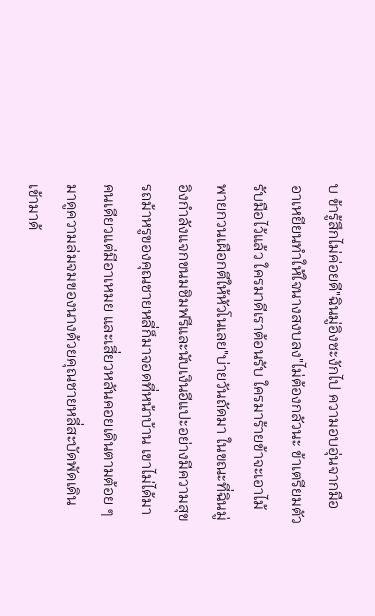บ ข้ารู้สึกไม่ค่อยดี"ฉินมู่อิงชะงักไป ความอบอุ่นจากมืออาเหยียนทำให้ใจนางสงบลง"ไม่ต้องกลัวนะ ข้าเตรียมตัวรับมือไว้แล้ว ใครมาดีเราต้อนรับ ใครมาร้ายข้าจะเอาไม้พายกวนเผือกตีให้หัวโนเลย"บ่ายวันถัดมา ในขณะที่ฉินมู่อิงกำลังแจกขนมชิมฟรีและนับเงินอีแปะอย่างมีความสุข รถม้าหรูของคุณชายหลี่ก็มาจอดที่หน้าบ้าน เขาไม่ได้มาคนเดียวแต่มีอาเหมย และเสี่ยวหลันคอยเดินตามต้อย ๆ มาดูความล่มจมของนางด้วยคุณชายหลี่สะบัดพัดเดินเข้ามาด้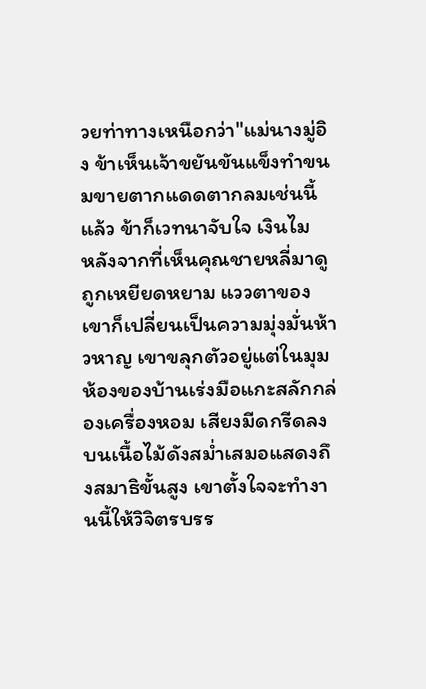วยท่าทางเหนือกว่า"แม่นางมู่อิง ข้าเห็นเจ้าขยันขันแข็งทำขนมขายตากแดดตากลมเช่นนี้แล้ว ข้าก็เวทนาจับใจ เงินไม
หลังจากที่เห็นคุณชายหลี่มาดูถูกเหยียดหยาม แววตาของเขาก็เปลี่ยนเป็นความมุ่งมั่นห้าวหาญ เขาขลุกตัวอยู่แต่ในมุมห้องของบ้านเร่งมือแกะสลักกล่องเครื่องหอม เสียงมีดกรีดลงบนเนื้อไม้ดังสม่ำเสมอแสดงถึงสมาธิขั้นสูง เขาตั้งใจจะทำงานนี้ให้วิจิตรบรร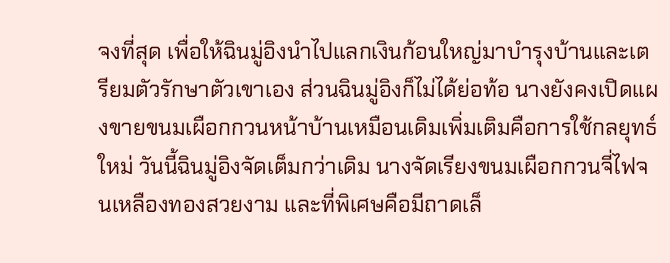จงที่สุด เพื่อให้ฉินมู่อิงนำไปแลกเงินก้อนใหญ่มาบำรุงบ้านและเตรียมตัวรักษาตัวเขาเอง ส่วนฉินมู่อิงก็ไม่ได้ย่อท้อ นางยังคงเปิดแผงขายขนมเผือกกวนหน้าบ้านเหมือนเดิมเพิ่มเติมคือการใช้กลยุทธ์ใหม่ วันนี้ฉินมู่อิงจัดเต็มกว่าเดิม นางจัดเรียงขนมเผือกกวนจี่ไฟจนเหลืองทองสวยงาม และที่พิเศษคือมีถาดเล็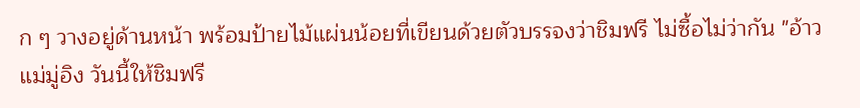ก ๆ วางอยู่ด้านหน้า พร้อมป้ายไม้แผ่นน้อยที่เขียนด้วยตัวบรรจงว่าชิมฟรี ไม่ซื้อไม่ว่ากัน "อ้าว แม่มู่อิง วันนี้ให้ชิมฟรี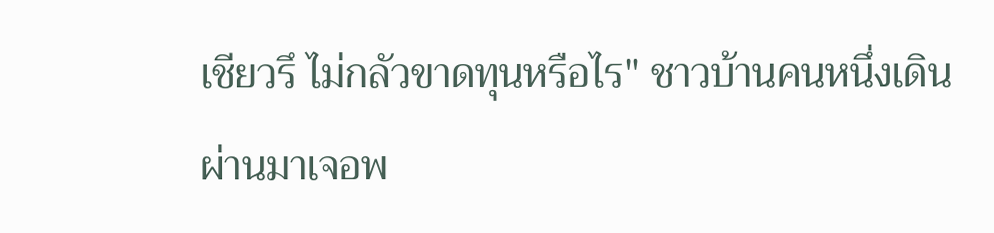เชียวรึ ไม่กลัวขาดทุนหรือไร" ชาวบ้านคนหนึ่งเดินผ่านมาเจอพ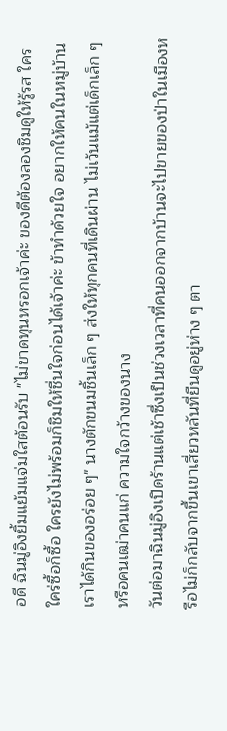อดี ฉินมู่อิงยิ้มแย้มแจ่มใสต้อนรับ "ไม่ขาดทุนหรอกเจ้าค่ะ ของดีต้องลองชิมดูให้รู้รส ใครใคร่ซื้อก็ซื้อ ใครยังไม่พร้อมก็ชิมให้ชื่นใจก่อนได้เจ้าค่ะ ข้าทำด้วยใจ อยากให้คนในหมู่บ้านเราได้กินของอร่อย ๆ" นางตักขนมชิ้นเล็ก ๆ ส่งให้ทุกคนที่เดินผ่าน ไม่เว้นแม้แต่เด็กเล็ก ๆ หรือคนเฒ่าคนแก่ ความใจกว้างของนาง
วันต่อมาฉินมู่อิงเปิดร้านแต่เช้าซึ่งเป็นช่วงเวลาที่คนออกจากบ้านจะไปขายของป่าในเมืองหรือไม่ก็กลับจากขึ้นเขาเสี่ยวหลันที่ยืนดูอยู่ห่าง ๆ ตา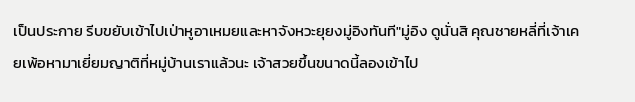เป็นประกาย รีบขยับเข้าไปเป่าหูอาเหมยและหาจังหวะยุยงมู่อิงทันที"มู่อิง ดูนั่นสิ คุณชายหลี่ที่เจ้าเคยเพ้อหามาเยี่ยมญาติที่หมู่บ้านเราแล้วนะ เจ้าสวยขึ้นขนาดนี้ลองเข้าไป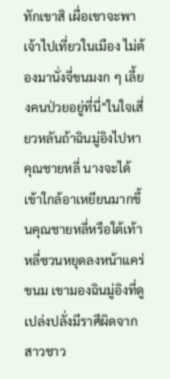ทักเขาสิ เผื่อเขาจะพาเจ้าไปเที่ยวในเมือง ไม่ต้องมานั่งจี่ขนมงก ๆ เลี้ยงคนป่วยอยู่ที่นี่"ในใจเสี่ยวหลันถ้าฉินมู่อิงไปหาคุณชายหลี่ นางจะได้เข้าใกล้อาเหยียนมากขึ้นคุณชายหลี่หรือใต้เท้าหลี่ซวนหยุดลงหน้าแคร่ขนม เขามองฉินมู่อิงที่ดูเปล่งปลั่งมีราศีผิดจากสาวชาว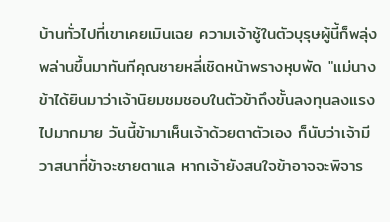บ้านทั่วไปที่เขาเคยเมินเฉย ความเจ้าชู้ในตัวบุรุษผู้นี้ก็พลุ่งพล่านขึ้นมาทันทีคุณชายหลี่เชิดหน้าพรางหุบพัด "แม่นาง ข้าได้ยินมาว่าเจ้านิยมชมชอบในตัวข้าถึงขั้นลงทุนลงแรงไปมากมาย วันนี้ข้ามาเห็นเจ้าด้วยตาตัวเอง ก็นับว่าเจ้ามีวาสนาที่ข้าจะชายตาแล หากเจ้ายังสนใจข้าอาจจะพิจาร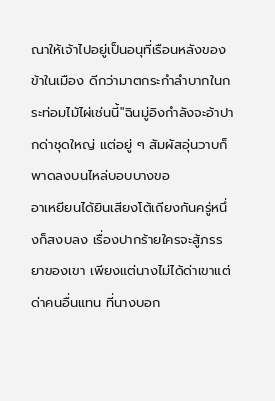ณาให้เจ้าไปอยู่เป็นอนุที่เรือนหลังของข้าในเมือง ดีกว่ามาตกระกำลำบากในกระท่อมไม้ไผ่เช่นนี้"ฉินมู่อิงกำลังจะอ้าปากด่าชุดใหญ่ แต่อยู่ ๆ สัมผัสอุ่นวาบก็พาดลงบนไหล่บอบบางขอ
อาเหยียนได้ยินเสียงโต้เถียงกันครู่หนึ่งก็สงบลง เรื่องปากร้ายใครจะสู้ภรรยาของเขา เพียงแต่นางไม่ได้ด่าเขาแต่ด่าคนอื่นแทน ที่นางบอก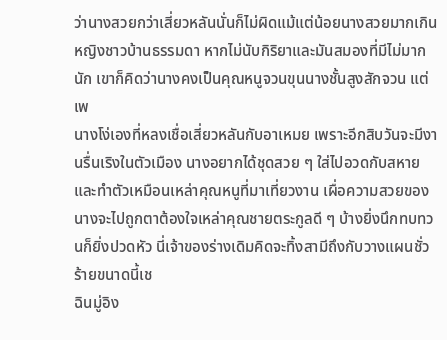ว่านางสวยกว่าเสี่ยวหลันนั่นก็ไม่ผิดแม้แต่น้อยนางสวยมากเกินหญิงชาวบ้านธรรมดา หากไม่นับกิริยาและมันสมองที่มีไม่มากนัก เขาก็คิดว่านางคงเป็นคุณหนูจวนขุนนางชั้นสูงสักจวน แต่เพ
นางโง่เองที่หลงเชื่อเสี่ยวหลันกับอาเหมย เพราะอีกสิบวันจะมีงานรื่นเริงในตัวเมือง นางอยากได้ชุดสวย ๆ ใส่ไปอวดกับสหายและทำตัวเหมือนเหล่าคุณหนูที่มาเที่ยวงาน เผื่อความสวยของนางจะไปถูกตาต้องใจเหล่าคุณชายตระกูลดี ๆ บ้างยิ่งนึกทบทวนก็ยิ่งปวดหัว นี่เจ้าของร่างเดิมคิดจะทิ้งสามีถึงกับวางแผนชั่วร้ายขนาดนี้เช
ฉินมู่อิง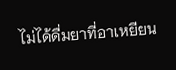ไม่ได้ดื่มยาที่อาเหยียน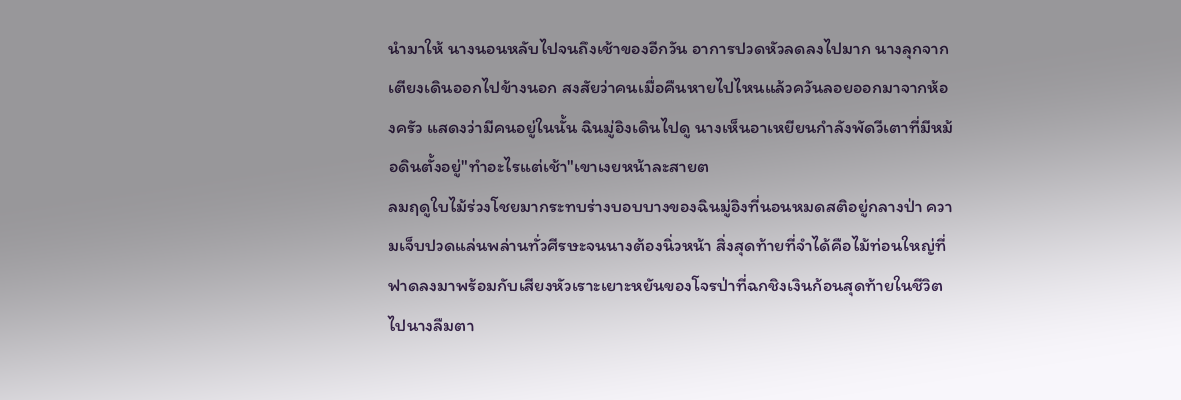นำมาให้ นางนอนหลับไปจนถึงเช้าของอีกวัน อาการปวดหัวลดลงไปมาก นางลุกจากเตียงเดินออกไปข้างนอก สงสัยว่าคนเมื่อคืนหายไปไหนแล้วควันลอยออกมาจากห้องครัว แสดงว่ามีคนอยู่ในนั้น ฉินมู่อิงเดินไปดู นางเห็นอาเหยียนกำลังพัดวีเตาที่มีหม้อดินตั้งอยู่"ทำอะไรแต่เช้า"เขาเงยหน้าละสายต
ลมฤดูใบไม้ร่วงโชยมากระทบร่างบอบบางของฉินมู่อิงที่นอนหมดสติอยู่กลางป่า ความเจ็บปวดแล่นพล่านทั่วศีรษะจนนางต้องนิ่วหน้า สิ่งสุดท้ายที่จำได้คือไม้ท่อนใหญ่ที่ฟาดลงมาพร้อมกับเสียงหัวเราะเยาะหยันของโจรป่าที่ฉกชิงเงินก้อนสุดท้ายในชีวิตไปนางลืมตา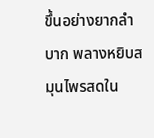ขึ้นอย่างยากลำบาก พลางหยิบสมุนไพรสดใน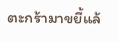ตะกร้ามาขยี้แล้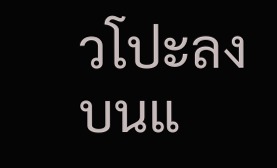วโปะลงบนแ